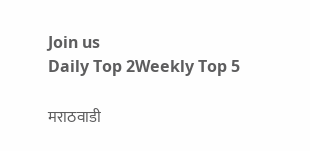Join us
Daily Top 2Weekly Top 5

मराठवाडी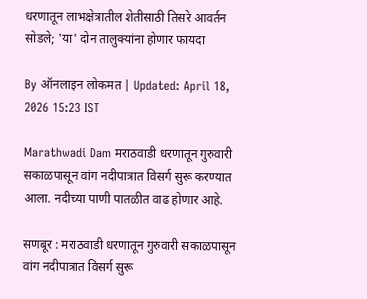धरणातून लाभक्षेत्रातील शेतीसाठी तिसरे आवर्तन सोडले; 'या' दोन तालुक्यांना होणार फायदा

By ऑनलाइन लोकमत | Updated: April 18, 2026 15:23 IST

Marathwadi Dam मराठवाडी धरणातून गुरुवारी सकाळपासून वांग नदीपात्रात विसर्ग सुरू करण्यात आला. नदीच्या पाणी पातळीत वाढ होणार आहे.

सणबूर : मराठवाडी धरणातून गुरुवारी सकाळपासून वांग नदीपात्रात विसर्ग सुरू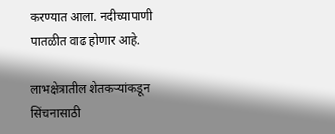करण्यात आला. नदीच्यापाणी पातळीत वाढ होणार आहे.

लाभक्षेत्रातील शेतकऱ्यांकडून सिंचनासाठी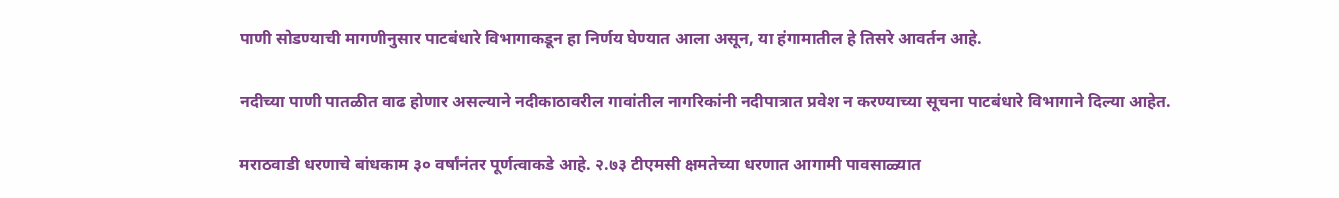पाणी सोडण्याची मागणीनुसार पाटबंधारे विभागाकडून हा निर्णय घेण्यात आला असून, या हंगामातील हे तिसरे आवर्तन आहे.

नदीच्या पाणी पातळीत वाढ होणार असल्याने नदीकाठावरील गावांतील नागरिकांनी नदीपात्रात प्रवेश न करण्याच्या सूचना पाटबंधारे विभागाने दिल्या आहेत.

मराठवाडी धरणाचे बांधकाम ३० वर्षांनंतर पूर्णत्वाकडे आहे. २.७३ टीएमसी क्षमतेच्या धरणात आगामी पावसाळ्यात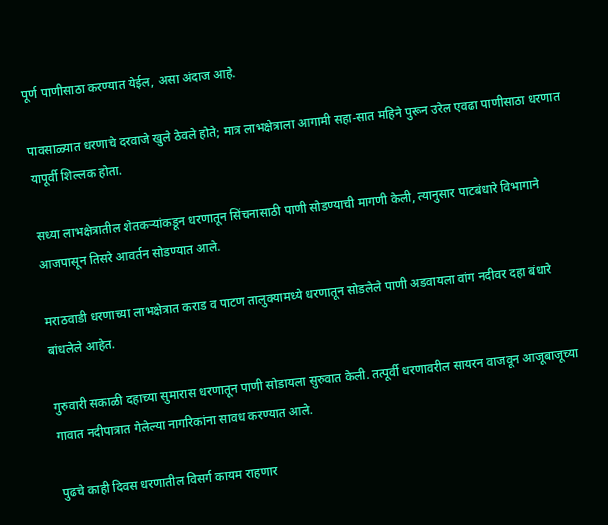पूर्ण पाणीसाठा करण्यात येईल, असा अंदाज आहे.

पावसाळ्यात धरणाचे दरवाजे खुले ठेवले होते; मात्र लाभक्षेत्राला आगामी सहा-सात महिने पुरून उरेल एवढा पाणीसाठा धरणात यापूर्वी शिल्लक होता.

सध्या लाभक्षेत्रातील शेतकऱ्यांकडून धरणातून सिंचनासाठी पाणी सोडण्याची मागणी केली, त्यानुसार पाटबंधारे विभागाने आजपासून तिसरे आवर्तन सोडण्यात आले.

मराठवाडी धरणाच्या लाभक्षेत्रात कराड व पाटण तालुक्यामध्ये धरणातून सोडलेले पाणी अडवायला वांग नदीवर दहा बंधारे बांधलेले आहेत.

गुरुवारी सकाळी दहाच्या सुमारास धरणातून पाणी सोडायला सुरुवात केली. तत्पूर्वी धरणावरील सायरन वाजवून आजूबाजूच्या गावात नदीपात्रात गेलेल्या नागरिकांना सावध करण्यात आले.

पुढचे काही दिवस धरणातील विसर्ग कायम राहणार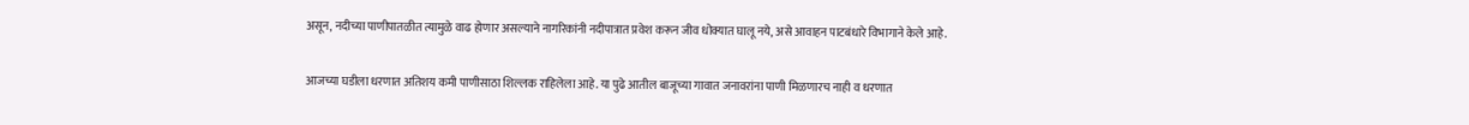असून, नदीच्या पाणीपातळीत त्यामुळे वाढ होणार असल्याने नागरिकांनी नदीपात्रात प्रवेश करून जीव धोक्यात घालू नये, असे आवाहन पाटबंधारे विभागाने केले आहे.

आजच्या घडीला धरणात अतिशय कमी पाणीसाठा शिल्लक राहिलेला आहे. या पुढे आतील बाजूच्या गावात जनावरांना पाणी मिळणारच नाही व धरणात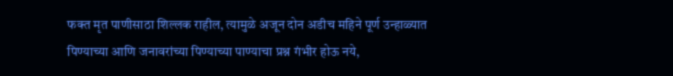फक्त मृत पाणीसाठा शिल्लक राहील, त्यामुळे अजून दोन अडीच महिने पूर्ण उन्हाळ्यात पिण्याच्या आणि जनावरांच्या पिण्याच्या पाण्याचा प्रश्न गंभीर होऊ नये,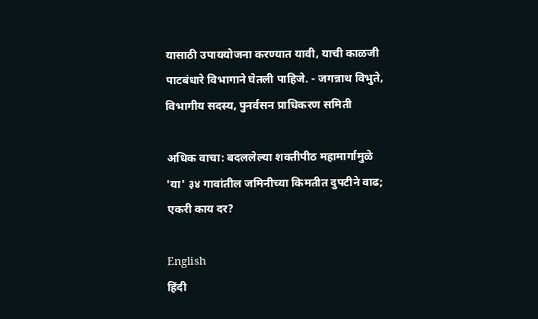यासाठी उपाययोजना करण्यात यावी, याची काळजी पाटबंधारे विभागाने घेतली पाहिजे. - जगन्नाथ विभुते, विभागीय सदस्य, पुनर्वसन प्राधिकरण समिती

अधिक वाचा: बदललेल्या शक्तीपीठ महामार्गामुळे 'या' ३४ गावांतील जमिनीच्या किमतीत दुपटीने वाढ; एकरी काय दर?

English
हिंदी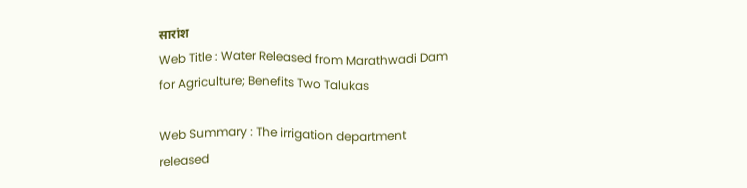सारांश
Web Title : Water Released from Marathwadi Dam for Agriculture; Benefits Two Talukas

Web Summary : The irrigation department released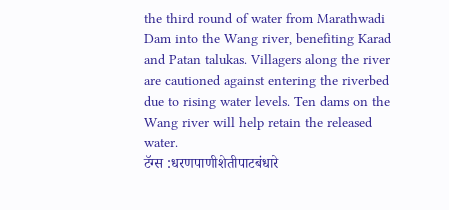the third round of water from Marathwadi Dam into the Wang river, benefiting Karad and Patan talukas. Villagers along the river are cautioned against entering the riverbed due to rising water levels. Ten dams on the Wang river will help retain the released water.
टॅग्स :धरणपाणीशेतीपाटबंधारे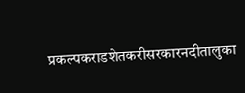प्रकल्पकराडशेतकरीसरकारनदीतालुका